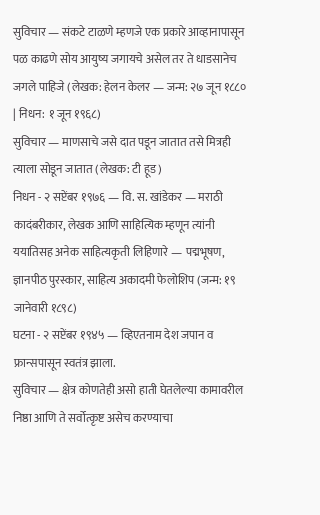सुविचार — संकटे टाळणे म्हणजे एक प्रकारे आव्हानापासून पळ काढणे सोय आयुष्य जगायचे असेल तर ते धाडसानेच जगले पाहिजे (लेखक: हेलन केलर — जन्म: २७ जून १८८० | निधन: १ जून १९६८)
सुविचार — माणसाचे जसे दात पडून जातात तसे मित्रही त्याला सोडून जातात (लेखक: टी हूड)
निधन - २ सप्टेंबर १९७६ — वि. स. खांडेकर — मराठी कादंबरीकार, लेखक आणि साहित्यिक म्हणून त्यांनी ययातिसह अनेक साहित्यकृती लिहिणारे — पद्मभूषण, ज्ञानपीठ पुरस्कार, साहित्य अकादमी फेलोशिप (जन्म: १९ जानेवारी १८९८)
घटना - २ सप्टेंबर १९४५ — व्हिएतनाम देश जपान व फ्रान्सपासून स्वतंत्र झाला.
सुविचार — क्षेत्र कोणतेही असो हाती घेतलेल्या कामावरील निष्ठा आणि ते सर्वोत्कृष्ट असेच करण्याचा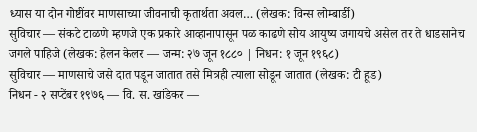ध्यास या दोन गोष्टींवर माणसाच्या जीवनाची कृतार्थता अवल… (लेखक: विन्स लोम्बार्डी)
सुविचार — संकटे टाळणे म्हणजे एक प्रकारे आव्हानापासून पळ काढणे सोय आयुष्य जगायचे असेल तर ते धाडसानेच जगले पाहिजे (लेखक: हेलन केलर — जन्म: २७ जून १८८० | निधन: १ जून १९६८)
सुविचार — माणसाचे जसे दात पडून जातात तसे मित्रही त्याला सोडून जातात (लेखक: टी हूड)
निधन - २ सप्टेंबर १९७६ — वि. स. खांडेकर —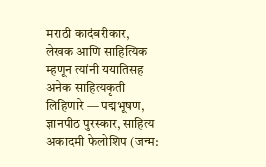मराठी कादंबरीकार, लेखक आणि साहित्यिक म्हणून त्यांनी ययातिसह अनेक साहित्यकृती लिहिणारे — पद्मभूषण, ज्ञानपीठ पुरस्कार, साहित्य अकादमी फेलोशिप (जन्म: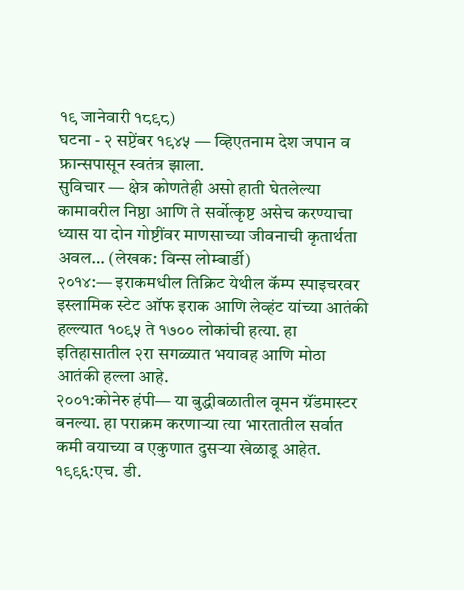१९ जानेवारी १८९८)
घटना - २ सप्टेंबर १९४५ — व्हिएतनाम देश जपान व फ्रान्सपासून स्वतंत्र झाला.
सुविचार — क्षेत्र कोणतेही असो हाती घेतलेल्या कामावरील निष्ठा आणि ते सर्वोत्कृष्ट असेच करण्याचा ध्यास या दोन गोष्टींवर माणसाच्या जीवनाची कृतार्थता अवल… (लेखक: विन्स लोम्बार्डी)
२०१४:— इराकमधील तिक्रिट येथील कॅम्प स्पाइचरवर इस्लामिक स्टेट ऑफ इराक आणि लेव्हंट यांच्या आतंकी हल्ल्यात १०९५ ते १७०० लोकांची हत्या. हा इतिहासातील २रा सगळ्यात भयावह आणि मोठा आतंकी हल्ला आहे.
२००१:कोनेरु हंपी— या बुद्धीबळातील वूमन ग्रॅंडमास्टर बनल्या. हा पराक्रम करणाऱ्या त्या भारतातील सर्वात कमी वयाच्या व एकुणात दुसऱ्या खेळाडू आहेत.
१९९६:एच. डी.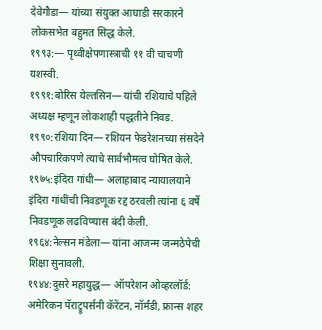देवेगौडा— यांच्या संयुक्त आघाडी सरकारने लोकसभेत बहुमत सिद्ध केले.
१९९३:— पृथ्वीक्षेपणास्त्राची ११ वी चाचणी यशस्वी.
१९९१:बोरिस येल्तसिन— यांची रशियाचे पहिले अध्यक्ष म्हणून लोकशाही पद्धतीने निवड.
१९९०:रशिया दिन— रशियन फेडरेशनच्या संसदेने औपचारिकपणे त्याचे सार्वभौमत्व घोषित केले.
१९७५:इंदिरा गांधी— अलाहाबाद न्यायालयाने इंदिरा गांधींची निवडणूक रद्द ठरवली त्यांना ६ वर्षे निवडणूक लढविण्यास बंदी केली.
१९६४:नेल्सन मंडेला— यांना आजन्म जन्मठेपेची शिक्षा सुनावली.
१९४४:दुसरे महायुद्ध— ऑपरेशन ओव्हरलॉर्ड: अमेरिकन पॅराट्रूपर्सनी कॅरेंटन, नॉर्मंडी, फ्रान्स शहर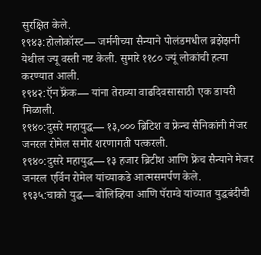सुरक्षित केले.
१९४३:होलोकॉस्ट— जर्मनीच्या सैन्याने पोलंडमधील ब्रझेझनी येथील ज्यू वस्ती नष्ट केली. सुमारे ११८० ज्यूं लोकांची हत्या करण्यात आली.
१९४२:ऍन फ्रॅंक— यांना तेराव्या वाढदिवसासाठी एक डायरी मिळाली.
१९४०:दुसरे महायुद्ध— १३,००० ब्रिटिश व फ्रेन्च सैनिकांनी मेजर जनरल रोमेल समोर शरणागती पत्करली.
१९४०:दुसरे महायुद्ध— १३ हजार ब्रिटीश आणि फ्रेंच सैन्याने मेजर जनरल एर्विन रोमेल यांच्याकडे आत्मसमर्पण केले.
१९३५:चाको युद्ध— बोलिव्हिया आणि पॅराग्वे यांच्यात युद्धबंदीची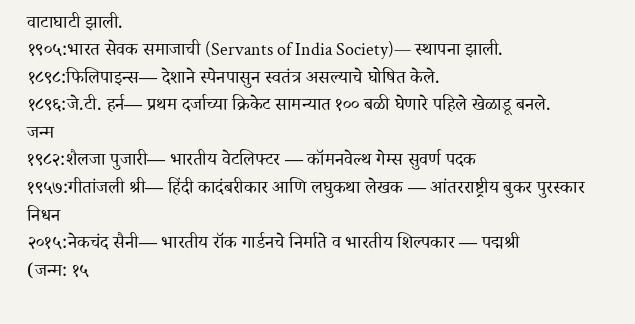वाटाघाटी झाली.
१९०५:भारत सेवक समाजाची (Servants of India Society)— स्थापना झाली.
१८९८:फिलिपाइन्स— देशाने स्पेनपासुन स्वतंत्र असल्याचे घोषित केले.
१८९६:जे.टी. हर्न— प्रथम दर्जाच्या क्रिकेट सामन्यात १०० बळी घेणारे पहिले खेळाडू बनले.
जन्म
१९८२:शैलजा पुजारी— भारतीय वेटलिफ्टर — कॉमनवेल्थ गेम्स सुवर्ण पदक
१९५७:गीतांजली श्री— हिंदी कादंबरीकार आणि लघुकथा लेखक — आंतरराष्ट्रीय बुकर पुरस्कार
निधन
२०१५:नेकचंद सैनी— भारतीय रॉक गार्डनचे निर्माते व भारतीय शिल्पकार — पद्मश्री
(जन्म: १५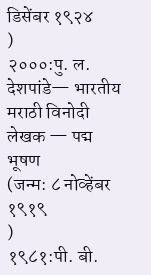डिसेंबर १९२४
)
२०००:पु. ल. देशपांडे— भारतीय मराठी विनोदी लेखक — पद्म भूषण
(जन्म: ८ नोव्हेंबर १९१९
)
१९८१:पी. बी.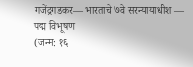गजेंद्रगडकर— भारताचे ७वे सरन्यायाधीश — पद्म विभूषण
(जन्म: १६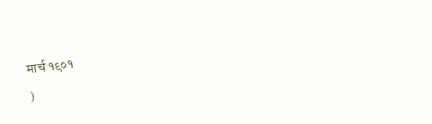मार्च १९०१
)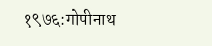१९७६:गोपीनाथ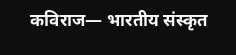कविराज— भारतीय संस्कृत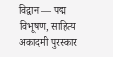विद्वान — पद्म विभूषण, साहित्य अकादमी पुरस्कार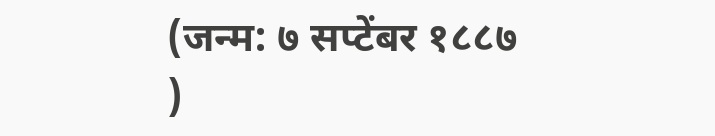(जन्म: ७ सप्टेंबर १८८७
)